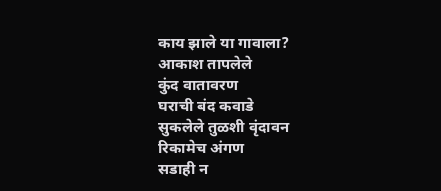काय झाले या गावाला?
आकाश तापलेले
कुंद वातावरण
घराची बंद कवाडे
सुकलेले तुळशी वृंदावन
रिकामेच अंगण
सडाही न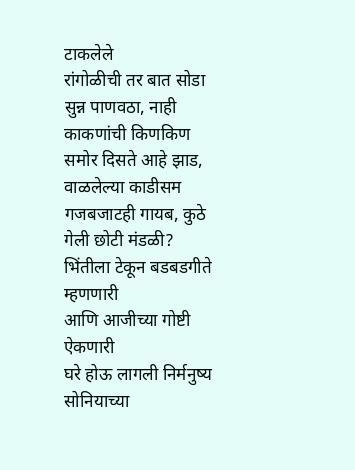टाकलेले
रांगोळीची तर बात सोडा
सुन्न पाणवठा, नाही
काकणांची किणकिण
समोर दिसते आहे झाड,
वाळलेल्या काडीसम
गजबजाटही गायब, कुठे
गेली छोटी मंडळी?
भिंतीला टेकून बडबडगीते
म्हणणारी
आणि आजीच्या गोष्टी
ऐकणारी
घरे होऊ लागली निर्मनुष्य
सोनियाच्या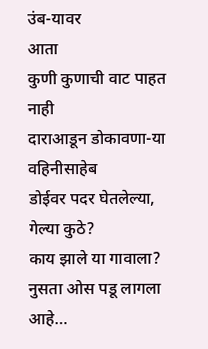उंब-यावर
आता
कुणी कुणाची वाट पाहत
नाही
दाराआडून डोकावणा-या
वहिनीसाहेब
डोईवर पदर घेतलेल्या,
गेल्या कुठे?
काय झाले या गावाला?
नुसता ओस पडू लागला
आहे…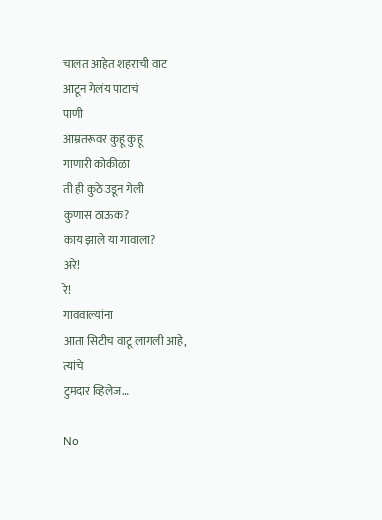चालत आहेत शहराची वाट
आटून गेलंय पाटाचं
पाणी
आम्रतरूवर कुहू कुहू
गाणारी कोकीळा
ती ही कुठे उडून गेली
कुणास ठाऊक?
काय झाले या गावाला?
अरे!
रे!
गाववाल्यांना
आता सिटीच वाटू लागली आहे,
त्यांचे
टुमदार व्हिलेज…

No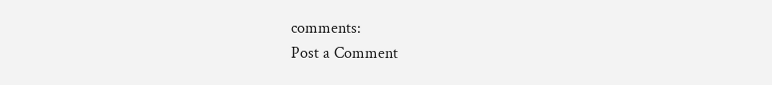comments:
Post a Comment